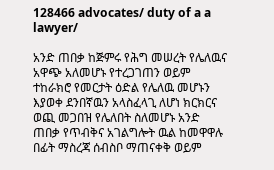128466 advocates/ duty of a a lawyer/

አንድ ጠበቃ ከጅምሩ የሕግ መሠረት የሌለዉና አዋጭ አለመሆኑ የተረጋገጠን ወይም ተከራክሮ የመርታት ዕድል የሌለዉ መሆኑን እያወቀ ደንበኛዉን አላስፈላጊ ለሆነ ክርክርና ወጪ መጋበዝ የሌለበት ስለመሆኑ አንድ ጠበቃ የጥብቅና አገልግሎት ዉል ከመዋዋሉ በፊት ማስረጃ ሰብስቦ ማጠናቀቅ ወይም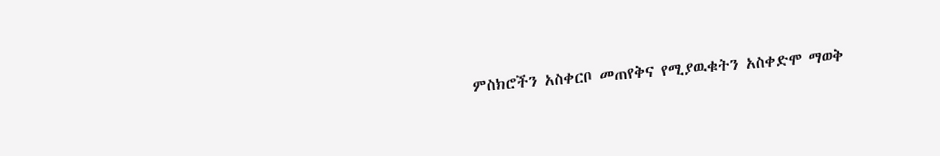ምስክሮችን አስቀርቦ መጠየቅና የሚያዉቁትን አስቀድሞ ማወቅ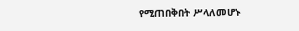የሚጠበቅበት ሥላለመሆኑ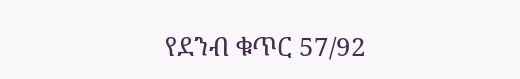የደንብ ቁጥር 57/92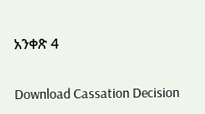አንቀጽ 4

Download Cassation Decision